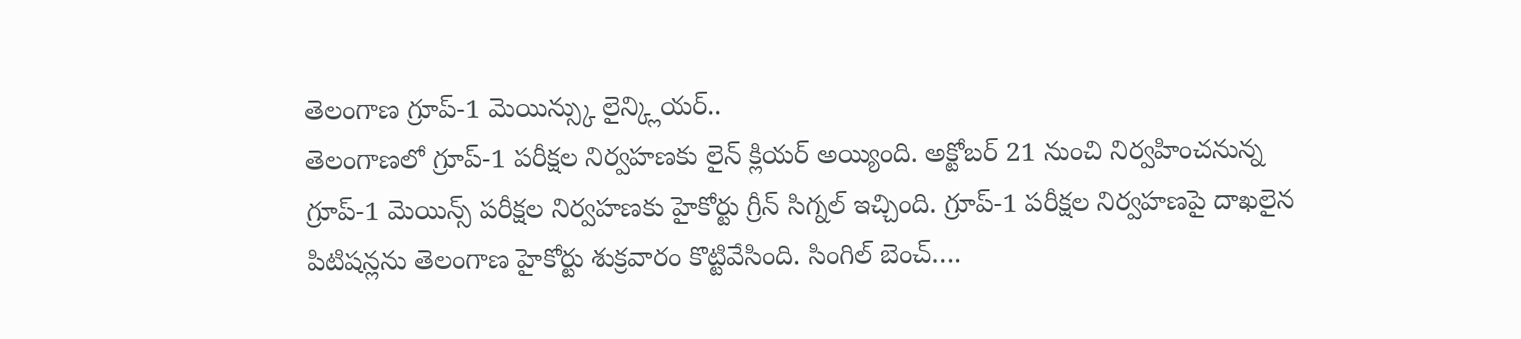తెలంగాణ గ్రూప్-1 మెయిన్స్కు లైన్క్లియర్..
తెలంగాణలో గ్రూప్-1 పరీక్షల నిర్వహణకు లైన్ క్లియర్ అయ్యింది. అక్టోబర్ 21 నుంచి నిర్వహించనున్న గ్రూప్-1 మెయిన్స్ పరీక్షల నిర్వహణకు హైకోర్టు గ్రీన్ సిగ్నల్ ఇచ్చింది. గ్రూప్-1 పరీక్షల నిర్వహణపై దాఖలైన పిటిషన్లను తెలంగాణ హైకోర్టు శుక్రవారం కొట్టివేసింది. సింగిల్ బెంచ్….